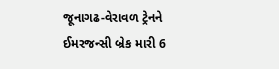જૂનાગઢ-વેરાવળ ટ્રેનને ઈમરજન્સી બ્રેક મારી 6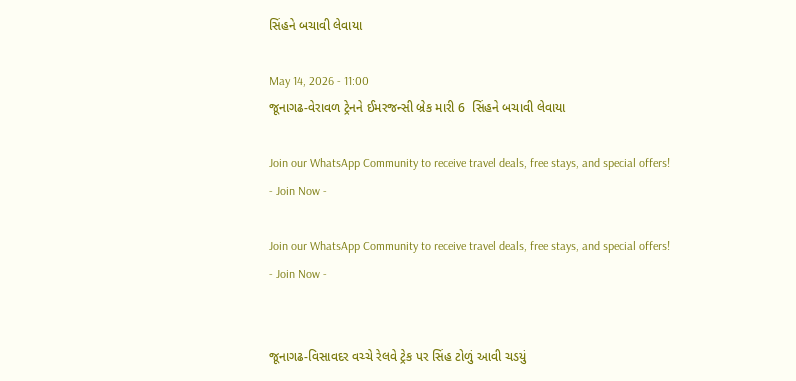સિંહને બચાવી લેવાયા

May 14, 2026 - 11:00
જૂનાગઢ-વેરાવળ ટ્રેનને ઈમરજન્સી બ્રેક મારી 6  સિંહને બચાવી લેવાયા

Join our WhatsApp Community to receive travel deals, free stays, and special offers!
- Join Now -

Join our WhatsApp Community to receive travel deals, free stays, and special offers!
- Join Now -


જૂનાગઢ-વિસાવદર વચ્ચે રેલવે ટ્રેક પર સિંહ ટોળું આવી ચડયું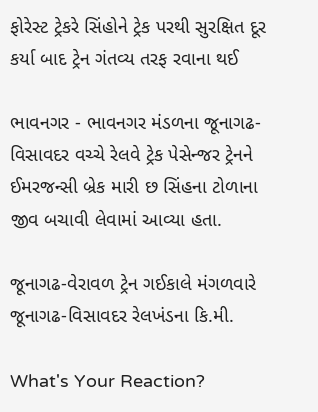ફોરેસ્ટ ટ્રેકરે સિંહોને ટ્રેક પરથી સુરક્ષિત દૂર કર્યા બાદ ટ્રેન ગંતવ્ય તરફ રવાના થઈ

ભાવનગર - ભાવનગર મંડળના જૂનાગઢ-વિસાવદર વચ્ચે રેલવે ટ્રેક પેસેન્જર ટ્રેનને ઈમરજન્સી બ્રેક મારી છ સિંહના ટોળાના જીવ બચાવી લેવામાં આવ્યા હતા.

જૂનાગઢ-વેરાવળ ટ્રેન ગઈકાલે મંગળવારે જૂનાગઢ-વિસાવદર રેલખંડના કિ.મી.

What's Your Reaction?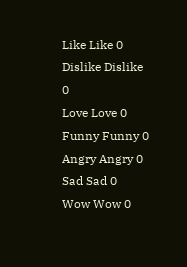Like Like 0
Dislike Dislike 0
Love Love 0
Funny Funny 0
Angry Angry 0
Sad Sad 0
Wow Wow 0